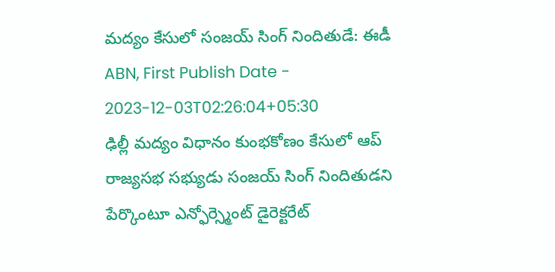మద్యం కేసులో సంజయ్ సింగ్ నిందితుడే: ఈడీ
ABN, First Publish Date - 2023-12-03T02:26:04+05:30
ఢిల్లీ మద్యం విధానం కుంభకోణం కేసులో ఆప్ రాజ్యసభ సభ్యుడు సంజయ్ సింగ్ నిందితుడని పేర్కొంటూ ఎన్ఫోర్స్మెంట్ డైరెక్టరేట్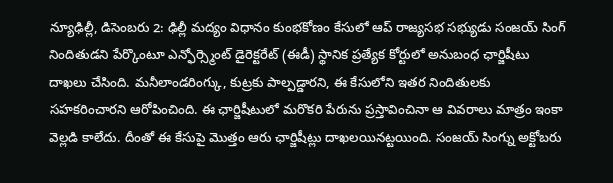న్యూఢిల్లీ, డిసెంబరు 2: ఢిల్లీ మద్యం విధానం కుంభకోణం కేసులో ఆప్ రాజ్యసభ సభ్యుడు సంజయ్ సింగ్ నిందితుడని పేర్కొంటూ ఎన్ఫోర్స్మెంట్ డైరెక్టరేట్ (ఈడీ) స్థానిక ప్రత్యేక కోర్టులో అనుబంధ ఛార్జిషీటు దాఖలు చేసింది. మనీలాండరింగ్కు, కుట్రకు పాల్పడ్డారని, ఈ కేసులోని ఇతర నిందితులకు సహకరించారని ఆరోపించింది. ఈ ఛార్జిషీటులో మరొకరి పేరును ప్రస్తావించినా ఆ వివరాలు మాత్రం ఇంకా వెల్లడి కాలేదు. దీంతో ఈ కేసుపై మొత్తం ఆరు ఛార్జిషీట్లు దాఖలయినట్టయింది. సంజయ్ సింగ్ను అక్టోబరు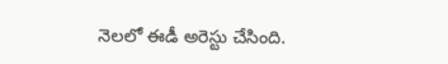నెలలో ఈడీ అరెస్టు చేసింది.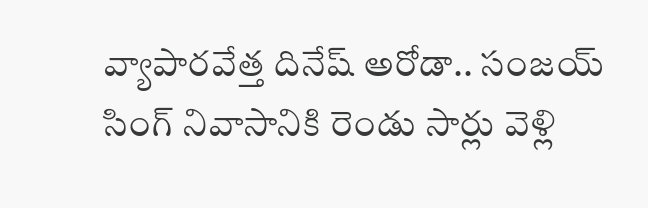వ్యాపారవేత్త దినేష్ అరోడా.. సంజయ్ సింగ్ నివాసానికి రెండు సార్లు వెళ్లి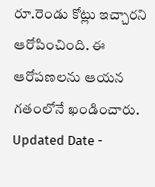రూ.రెండు కోట్లు ఇచ్చారని ఆరోపించింది. ఈ ఆరోపణలను ఆయన గతంలోనే ఖండించారు.
Updated Date -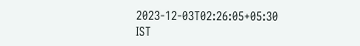2023-12-03T02:26:05+05:30 IST